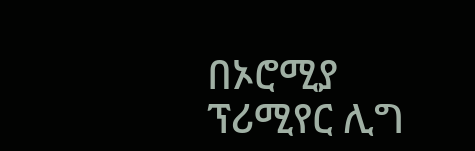በኦሮሚያ ፕሪሚየር ሊግ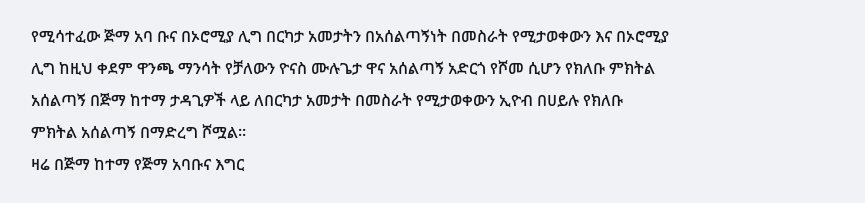የሚሳተፈው ጅማ አባ ቡና በኦሮሚያ ሊግ በርካታ አመታትን በአሰልጣኝነት በመስራት የሚታወቀውን እና በኦሮሚያ ሊግ ከዚህ ቀደም ዋንጫ ማንሳት የቻለውን ዮናስ ሙሉጌታ ዋና አሰልጣኝ አድርጎ የሾመ ሲሆን የክለቡ ምክትል አሰልጣኝ በጅማ ከተማ ታዳጊዎች ላይ ለበርካታ አመታት በመስራት የሚታወቀውን ኢዮብ በሀይሉ የክለቡ ምክትል አሰልጣኝ በማድረግ ሾሟል።
ዛሬ በጅማ ከተማ የጅማ አባቡና እግር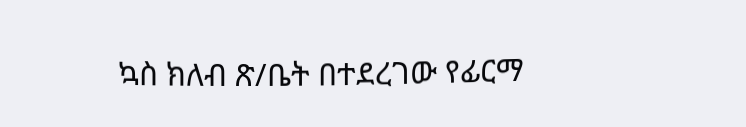ኳስ ክለብ ጽ/ቤት በተደረገው የፊርማ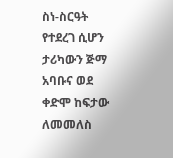ስነ-ስርዓት የተደረገ ሲሆን ታሪካውን ጅማ አባቡና ወደ ቀድሞ ከፍታው ለመመለስ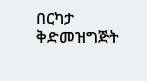በርካታ ቅድመዝግጅት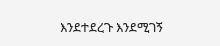እንደተደረጉ እንደሚገኝ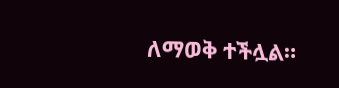ለማወቅ ተችሏል።